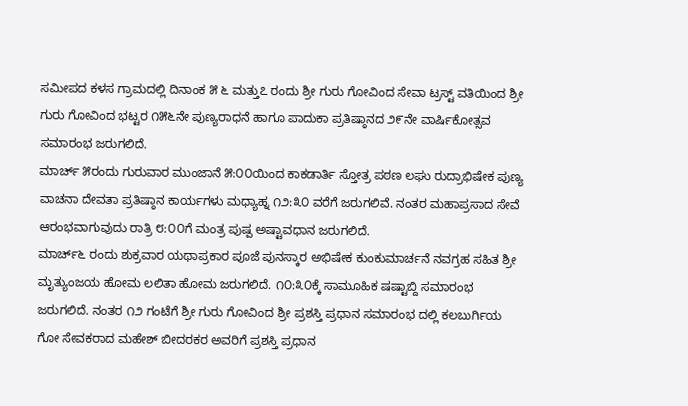ಸಮೀಪದ ಕಳಸ ಗ್ರಾಮದಲ್ಲಿ ದಿನಾಂಕ ೫ ೬ ಮತ್ತು೭ ರಂದು ಶ್ರೀ ಗುರು ಗೋವಿಂದ ಸೇವಾ ಟ್ರಸ್ಟ್ ವತಿಯಿಂದ ಶ್ರೀ ಗುರು ಗೋವಿಂದ ಭಟ್ಟರ ೧೫೬ನೇ ಪುಣ್ಯರಾಧನೆ ಹಾಗೂ ಪಾದುಕಾ ಪ್ರತಿಷ್ಠಾನದ ೨೯ನೇ ವಾರ್ಷಿಕೋತ್ಸವ ಸಮಾರಂಭ ಜರುಗಲಿದೆ.
ಮಾರ್ಚ್ ೫ರಂದು ಗುರುವಾರ ಮುಂಜಾನೆ ೫:೦೦ಯಿಂದ ಕಾಕಡಾರ್ತಿ ಸ್ತೋತ್ರ ಪಠಣ ಲಘು ರುದ್ರಾಭಿಷೇಕ ಪುಣ್ಯ ವಾಚನಾ ದೇವತಾ ಪ್ರತಿಷ್ಠಾನ ಕಾರ್ಯಗಳು ಮಧ್ಯಾಹ್ನ ೧೨:೩೦ ವರೆಗೆ ಜರುಗಲಿವೆ. ನಂತರ ಮಹಾಪ್ರಸಾದ ಸೇವೆ ಆರಂಭವಾಗುವುದು ರಾತ್ರಿ ೮:೦೦ಗೆ ಮಂತ್ರ ಪುಷ್ಪ ಅಷ್ಟಾವಧಾನ ಜರುಗಲಿದೆ.
ಮಾರ್ಚ್೬ ರಂದು ಶುಕ್ರವಾರ ಯಥಾಪ್ರಕಾರ ಪೂಜೆ ಪುನಸ್ಕಾರ ಅಭಿಷೇಕ ಕುಂಕುಮಾರ್ಚನೆ ನವಗ್ರಹ ಸಹಿತ ಶ್ರೀ ಮೃತ್ಯುಂಜಯ ಹೋಮ ಲಲಿತಾ ಹೋಮ ಜರುಗಲಿದೆ. ೧೦:೩೦ಕ್ಕೆ ಸಾಮೂಹಿಕ ಷಷ್ಟಾಬ್ದಿ ಸಮಾರಂಭ ಜರುಗಲಿದೆ. ನಂತರ ೧೨ ಗಂಟೆಗೆ ಶ್ರೀ ಗುರು ಗೋವಿಂದ ಶ್ರೀ ಪ್ರಶಸ್ತಿ ಪ್ರಧಾನ ಸಮಾರಂಭ ದಲ್ಲಿ ಕಲಬುರ್ಗಿಯ ಗೋ ಸೇವಕರಾದ ಮಹೇಶ್ ಬೀದರಕರ ಅವರಿಗೆ ಪ್ರಶಸ್ತಿ ಪ್ರಧಾನ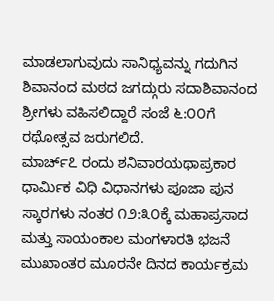ಮಾಡಲಾಗುವುದು ಸಾನಿಧ್ಯವನ್ನು ಗದುಗಿನ ಶಿವಾನಂದ ಮಠದ ಜಗದ್ಗುರು ಸದಾಶಿವಾನಂದ ಶ್ರೀಗಳು ವಹಿಸಲಿದ್ದಾರೆ ಸಂಜೆ ೬:೦೦ಗೆ ರಥೋತ್ಸವ ಜರುಗಲಿದೆ.
ಮಾರ್ಚ್೭ ರಂದು ಶನಿವಾರಯಥಾಪ್ರಕಾರ ಧಾರ್ಮಿಕ ವಿಧಿ ವಿಧಾನಗಳು ಪೂಜಾ ಪುನ
ಸ್ಕಾರಗಳು ನಂತರ ೧೨:೩೦ಕ್ಕೆ ಮಹಾಪ್ರಸಾದ ಮತ್ತು ಸಾಯಂಕಾಲ ಮಂಗಳಾರತಿ ಭಜನೆ ಮುಖಾಂತರ ಮೂರನೇ ದಿನದ ಕಾರ್ಯಕ್ರಮ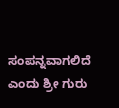ಸಂಪನ್ನವಾಗಲಿದೆ ಎಂದು ಶ್ರೀ ಗುರು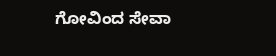ಗೋವಿಂದ ಸೇವಾ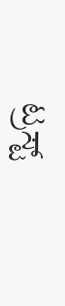ಟ್ರಸ್ಟ್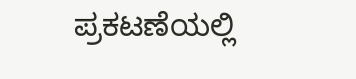ಪ್ರಕಟಣೆಯಲ್ಲಿ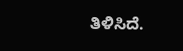ತಿಳಿಸಿದೆ.